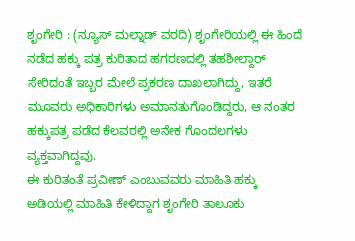ಶೃಂಗೇರಿ : (ನ್ಯೂಸ್ ಮಲ್ನಾಡ್ ವರದಿ) ಶೃಂಗೇರಿಯಲ್ಲಿ ಈ ಹಿಂದೆ ನಡೆದ ಹಕ್ಕು ಪತ್ರ ಕುರಿತಾದ ಹಗರಣದಲ್ಲಿ ತಹಶೀಲ್ದಾರ್ ಸೇರಿದಂತೆ ಇಬ್ಬರ ಮೇಲೆ ಪ್ರಕರಣ ದಾಖಲಾಗಿದ್ದು, ಇತರೆ ಮೂವರು ಅಧಿಕಾರಿಗಳು ಅಮಾನತುಗೊಂಡಿದ್ದರು, ಆ ನಂತರ ಹಕ್ಕುಪತ್ರ ಪಡೆದ ಕೆಲವರಲ್ಲಿ ಅನೇಕ ಗೊಂದಲಗಳು ವ್ಯಕ್ತವಾಗಿದ್ದವು.
ಈ ಕುರಿತಂತೆ ಪ್ರವೀಣ್ ಎಂಬುವವರು ಮಾಹಿತಿ ಹಕ್ಕು ಅಡಿಯಲ್ಲಿ ಮಾಹಿತಿ ಕೇಳಿದ್ದಾಗ ಶೃಂಗೇರಿ ತಾಲೂಕು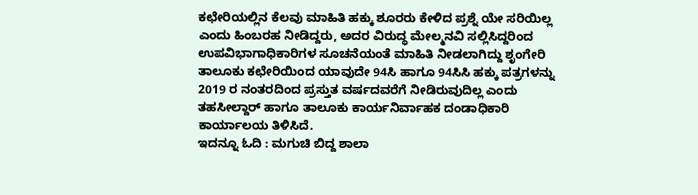ಕಛೇರಿಯಲ್ಲಿನ ಕೆಲವು ಮಾಹಿತಿ ಹಕ್ಕು ಶೂರರು ಕೇಳಿದ ಪ್ರಶ್ನೆ ಯೇ ಸರಿಯಿಲ್ಲ ಎಂದು ಹಿಂಬರಹ ನೀಡಿದ್ದರು, ಅದರ ವಿರುದ್ಧ ಮೇಲ್ಮನವಿ ಸಲ್ಲಿಸಿದ್ದರಿಂದ ಉಪವಿಭಾಗಾಧಿಕಾರಿಗಳ ಸೂಚನೆಯಂತೆ ಮಾಹಿತಿ ನೀಡಲಾಗಿದ್ದು ಶೃಂಗೇರಿ ತಾಲೂಕು ಕಛೇರಿಯಿಂದ ಯಾವುದೇ 94ಸಿ ಹಾಗೂ 94ಸಿಸಿ ಹಕ್ಕು ಪತ್ರಗಳನ್ನು 2019 ರ ನಂತರದಿಂದ ಪ್ರಸ್ತುತ ವರ್ಷದವರೆಗೆ ನೀಡಿರುವುದಿಲ್ಲ ಎಂದು ತಹಸೀಲ್ದಾರ್ ಹಾಗೂ ತಾಲೂಕು ಕಾರ್ಯನಿರ್ವಾಹಕ ದಂಡಾಧಿಕಾರಿ ಕಾರ್ಯಾಲಯ ತಿಳಿಸಿದೆ.
ಇದನ್ನೂ ಓದಿ : ಮಗುಚಿ ಬಿದ್ದ ಶಾಲಾ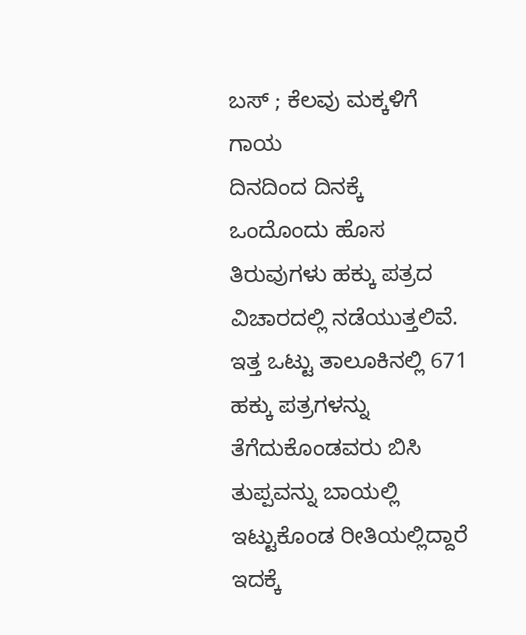ಬಸ್ ; ಕೆಲವು ಮಕ್ಕಳಿಗೆ ಗಾಯ
ದಿನದಿಂದ ದಿನಕ್ಕೆ ಒಂದೊಂದು ಹೊಸ ತಿರುವುಗಳು ಹಕ್ಕು ಪತ್ರದ ವಿಚಾರದಲ್ಲಿ ನಡೆಯುತ್ತಲಿವೆ. ಇತ್ತ ಒಟ್ಟು ತಾಲೂಕಿನಲ್ಲಿ 671 ಹಕ್ಕು ಪತ್ರಗಳನ್ನು ತೆಗೆದುಕೊಂಡವರು ಬಿಸಿ ತುಪ್ಪವನ್ನು ಬಾಯಲ್ಲಿ ಇಟ್ಟುಕೊಂಡ ರೀತಿಯಲ್ಲಿದ್ದಾರೆ ಇದಕ್ಕೆ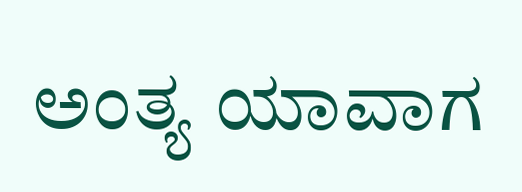ಅಂತ್ಯ ಯಾವಾಗ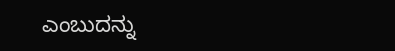ಎಂಬುದನ್ನು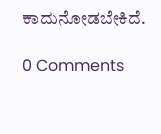ಕಾದುನೋಡಬೇಕಿದೆ.

0 Comments